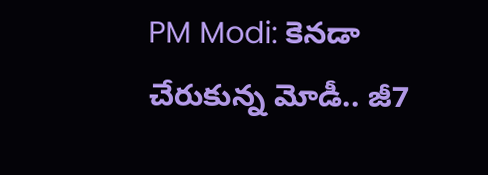PM Modi: కెనడా చేరుకున్న మోడీ.. జీ7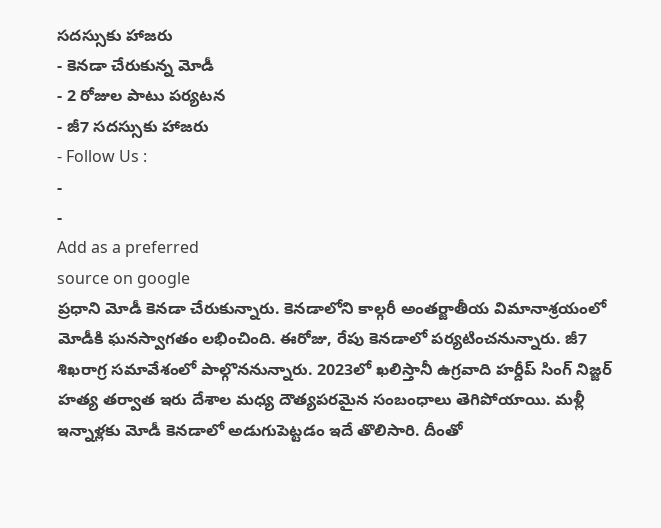సదస్సుకు హాజరు
- కెనడా చేరుకున్న మోడీ
- 2 రోజుల పాటు పర్యటన
- జీ7 సదస్సుకు హాజరు
- Follow Us :
-
-
Add as a preferred
source on google
ప్రధాని మోడీ కెనడా చేరుకున్నారు. కెనడాలోని కాల్గరీ అంతర్జాతీయ విమానాశ్రయంలో మోడీకి ఘనస్వాగతం లభించింది. ఈరోజు, రేపు కెనడాలో పర్యటించనున్నారు. జీ7 శిఖరాగ్ర సమావేశంలో పాల్గొననున్నారు. 2023లో ఖలిస్తానీ ఉగ్రవాది హర్దీప్ సింగ్ నిజ్జర్ హత్య తర్వాత ఇరు దేశాల మధ్య దౌత్యపరమైన సంబంధాలు తెగిపోయాయి. మళ్లీ ఇన్నాళ్లకు మోడీ కెనడాలో అడుగుపెట్టడం ఇదే తొలిసారి. దీంతో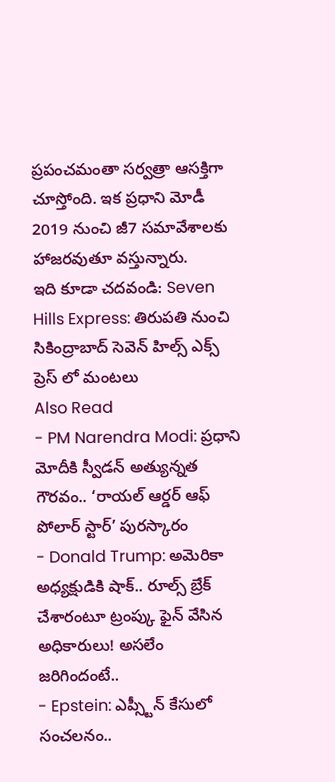ప్రపంచమంతా సర్వత్రా ఆసక్తిగా చూస్తోంది. ఇక ప్రధాని మోడీ 2019 నుంచి జీ7 సమావేశాలకు హాజరవుతూ వస్తున్నారు.
ఇది కూడా చదవండి: Seven Hills Express: తిరుపతి నుంచి సికింద్రాబాద్ సెవెన్ హిల్స్ ఎక్స్ ప్రెస్ లో మంటలు
Also Read
- PM Narendra Modi: ప్రధాని మోదీకి స్వీడన్ అత్యున్నత గౌరవం.. ‘రాయల్ ఆర్డర్ ఆఫ్ పోలార్ స్టార్’ పురస్కారం
- Donald Trump: అమెరికా అధ్యక్షుడికి షాక్.. రూల్స్ బ్రేక్ చేశారంటూ ట్రంప్కు ఫైన్ వేసిన అధికారులు! అసలేం జరిగిందంటే..
- Epstein: ఎప్స్టీన్ కేసులో సంచలనం..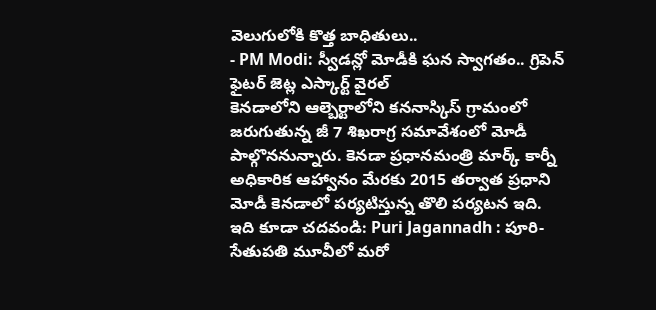వెలుగులోకి కొత్త బాధితులు..
- PM Modi: స్వీడన్లో మోడీకి ఘన స్వాగతం.. గ్రిపెన్ ఫైటర్ జెట్ల ఎస్కార్ట్ వైరల్
కెనడాలోని ఆల్బెర్టాలోని కననాస్కిస్ గ్రామంలో జరుగుతున్న జీ 7 శిఖరాగ్ర సమావేశంలో మోడీ పాల్గొననున్నారు. కెనడా ప్రధానమంత్రి మార్క్ కార్నీ అధికారిక ఆహ్వానం మేరకు 2015 తర్వాత ప్రధాని మోడీ కెనడాలో పర్యటిస్తున్న తొలి పర్యటన ఇది.
ఇది కూడా చదవండి: Puri Jagannadh : పూరి-సేతుపతి మూవీలో మరో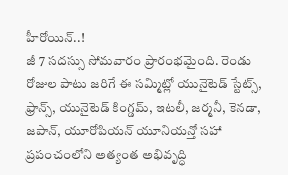హీరోయిన్..!
జీ 7 సదస్సు సోమవారం ప్రారంభమైంది. రెండు రోజుల పాటు జరిగే ఈ సమ్మిట్లో యునైటెడ్ స్టేట్స్, ఫ్రాన్స్, యునైటెడ్ కింగ్డమ్, ఇటలీ, జర్మనీ, కెనడా, జపాన్, యూరోపియన్ యూనియన్తో సహా ప్రపంచంలోని అత్యంత అభివృద్ధి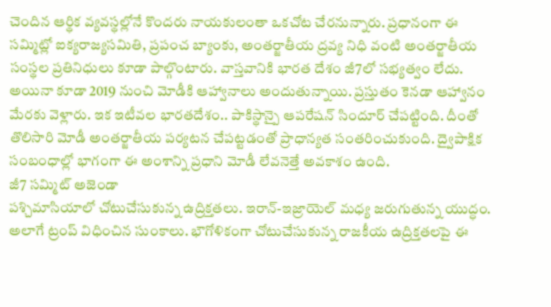చెందిన ఆర్థిక వ్యవస్థల్లోనే కొందరు నాయకులంతా ఒకచోట చేరనున్నారు. ప్రధానంగా ఈ సమ్మిట్లో ఐక్యరాజ్యసమితి, ప్రపంచ బ్యాంకు, అంతర్జాతీయ ద్రవ్య నిధి వంటి అంతర్జాతీయ సంస్థల ప్రతినిధులు కూడా పాల్గొంటారు. వాస్తవానికి భారత దేశం జీ7లో సభ్యత్వం లేదు. అయినా కూడా 2019 నుంచి మోడీకి ఆహ్వానాలు అందుతున్నాయి. ప్రస్తుతం కెనడా ఆహ్వానం మేరకు వెళ్లారు. ఇక ఇటీవల భారతదేశం.. పాకిస్థాన్పై ఆపరేషన్ సిందూర్ చేపట్టింది. దీంతో తొలిసారి మోడీ అంతర్జాతీయ పర్యటన చేపట్టడంతో ప్రాధాన్యత సంతరించుకుంది. ద్వైపాక్షిక సంబంధాల్లో భాగంగా ఈ అంశాన్ని ప్రధాని మోడీ లేవనెత్తే అవకాశం ఉంది.
జీ7 సమ్మిట్ అజెండా
పశ్చిమాసియాలో చోటుచేసుకున్న ఉద్రిక్తతలు. ఇరాన్-ఇజ్రాయెల్ మధ్య జరుగుతున్న యుద్ధం. అలాగే ట్రంప్ విధించిన సుంకాలు. భౌగోళికంగా చోటుచేసుకున్న రాజకీయ ఉద్రిక్తతలపై ఈ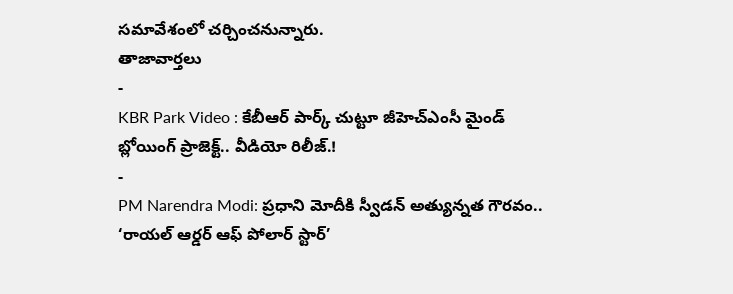సమావేశంలో చర్చించనున్నారు.
తాజావార్తలు
-
KBR Park Video : కేబీఆర్ పార్క్ చుట్టూ జీహెచ్ఎంసీ మైండ్ బ్లోయింగ్ ప్రాజెక్ట్.. వీడియో రిలీజ్.!
-
PM Narendra Modi: ప్రధాని మోదీకి స్వీడన్ అత్యున్నత గౌరవం.. ‘రాయల్ ఆర్డర్ ఆఫ్ పోలార్ స్టార్’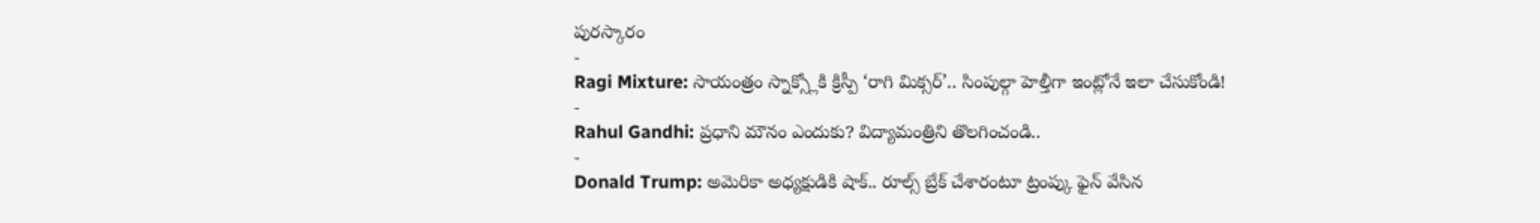పురస్కారం
-
Ragi Mixture: సాయంత్రం స్నాక్స్లోకి క్రిస్పీ ‘రాగి మిక్సర్’.. సింపుల్గా హెల్తీగా ఇంట్లోనే ఇలా చేసుకోండి!
-
Rahul Gandhi: ప్రధాని మౌనం ఎందుకు? విద్యామంత్రిని తొలగించండి..
-
Donald Trump: అమెరికా అధ్యక్షుడికి షాక్.. రూల్స్ బ్రేక్ చేశారంటూ ట్రంప్కు ఫైన్ వేసిన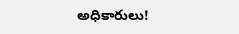అధికారులు!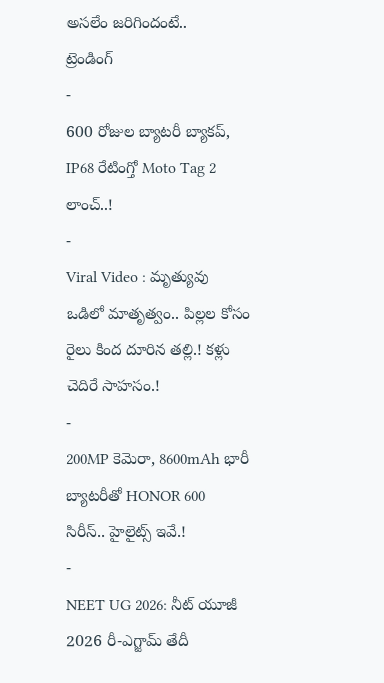అసలేం జరిగిందంటే..
ట్రెండింగ్
-
600 రోజుల బ్యాటరీ బ్యాకప్, IP68 రేటింగ్తో Moto Tag 2 లాంచ్..!
-
Viral Video : మృత్యువు ఒడిలో మాతృత్వం.. పిల్లల కోసం రైలు కింద దూరిన తల్లి.! కళ్లు చెదిరే సాహసం.!
-
200MP కెమెరా, 8600mAh భారీ బ్యాటరీతో HONOR 600 సిరీస్.. హైలైట్స్ ఇవే.!
-
NEET UG 2026: నీట్ యూజీ 2026 రీ-ఎగ్జామ్ తేదీ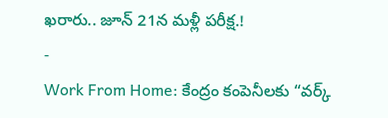ఖరారు.. జూన్ 21న మళ్లీ పరీక్ష.!
-
Work From Home: కేంద్రం కంపెనీలకు “వర్క్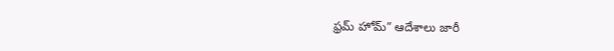ఫ్రమ్ హోమ్” ఆదేశాలు జారీ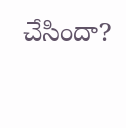చేసిందా?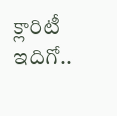క్లారిటీ ఇదిగో..